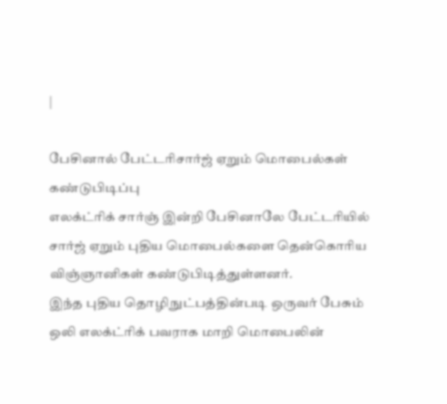|

பேசினால் பேட்டரிசார்ஜ் ஏறும் மொபைல்கள்
கண்டுபிடிப்பு
எலக்ட்ரிக் சார்ஞ் இன்றி பேசினாலே பேட்டரியில்
சார்ஜ் ஏறும் புதிய மொபைல்களை தென்கொரிய
விஞ்ஞானிகள் கண்டுபிடித்துள்ளனர்.
இந்த புதிய தொழிநுட்பத்தின்படி ஒருவர் பேசும்
ஒலி எலக்ட்ரிக் பவராக மாறி மொபைலின்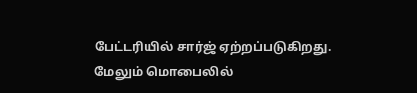பேட்டரியில் சார்ஜ் ஏற்றப்படுகிறது.
மேலும் மொபைலில்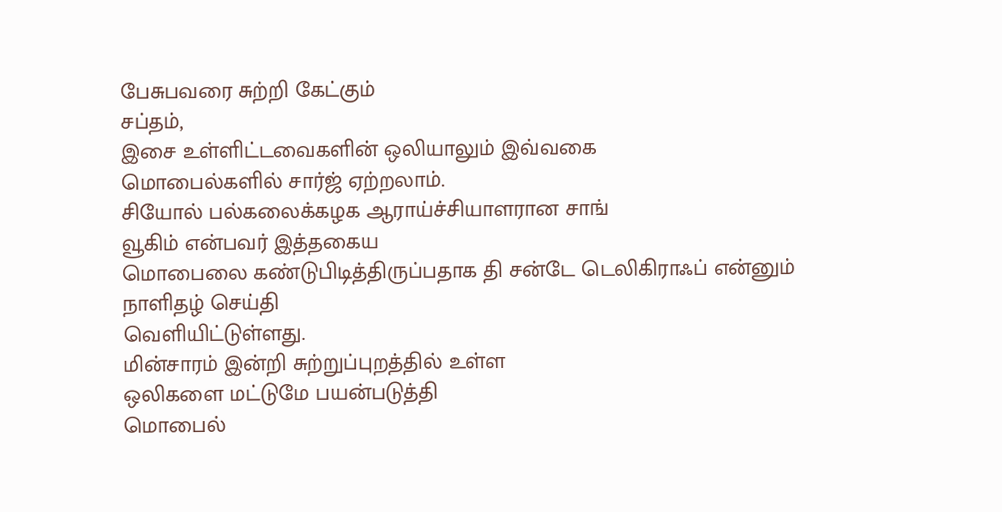பேசுபவரை சுற்றி கேட்கும்
சப்தம்,
இசை உள்ளிட்டவைகளின் ஒலியாலும் இவ்வகை
மொபைல்களில் சார்ஜ் ஏற்றலாம்.
சியோல் பல்கலைக்கழக ஆராய்ச்சியாளரான சாங்
வூகிம் என்பவர் இத்தகைய
மொபைலை கண்டுபிடித்திருப்பதாக தி சன்டே டெலிகிராஃப் என்னும்
நாளிதழ் செய்தி
வெளியிட்டுள்ளது.
மின்சாரம் இன்றி சுற்றுப்புறத்தில் உள்ள
ஒலிகளை மட்டுமே பயன்படுத்தி
மொபைல்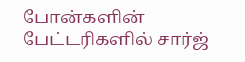போன்களின் பேட்டரிகளில் சார்ஜ்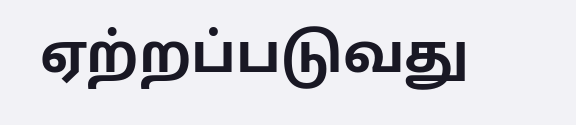ஏற்றப்படுவது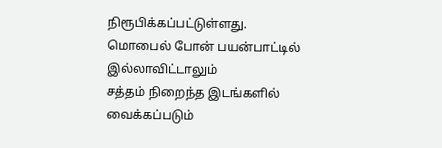நிரூபிக்கப்பட்டுள்ளது.
மொபைல் போன் பயன்பாட்டில் இல்லாவிட்டாலும்
சத்தம் நிறைந்த இடங்களில் வைக்கப்படும்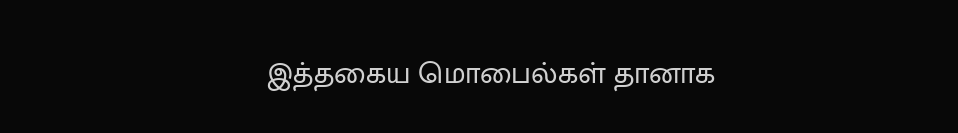இத்தகைய மொபைல்கள் தானாக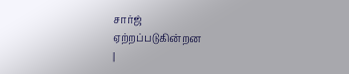சார்ஜ்
ஏற்றப்படுகின்றன
|